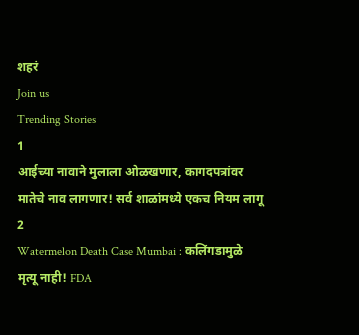शहरं
Join us
Trending Stories
1
आईच्या नावाने मुलाला ओळखणार, कागदपत्रांवर मातेचे नाव लागणार! सर्व शाळांमध्ये एकच नियम लागू
2
Watermelon Death Case Mumbai : कलिंगडामुळे मृत्यू नाही! FDA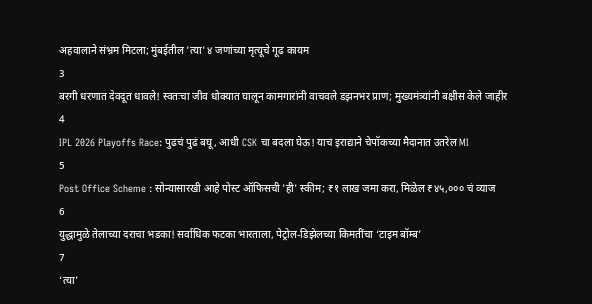अहवालाने संभ्रम मिटला; मुंबईतील 'त्या' ४ जणांच्या मृत्यूचे गूढ कायम
3
बरगी धरणात देवदूत धावले! स्वतःचा जीव धोक्यात घालून कामगारांनी वाचवले डझनभर प्राण; मुख्यमंत्र्यांनी बक्षीस केले जाहीर
4
IPL 2026 Playoffs Race: पुढचं पुढं बघू, आधी CSK चा बदला घेऊ! याच इराद्याने चेपॉकच्या मैदानात उतरेल MI
5
Post Office Scheme : सोन्यासारखी आहे पोस्ट ऑफिसची 'ही' स्कीम; ₹१ लाख जमा करा, मिळेल ₹४५,००० चं व्याज
6
युद्धामुळे तेलाच्या दराचा भडका! सर्वाधिक फटका भारताला, पेट्रोल-डिझेलच्या किमतींचा ‘टाइम बॉम्ब’
7
‘त्या’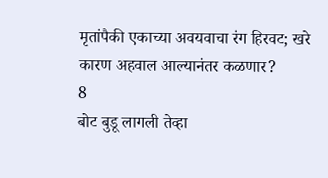मृतांपैकी एकाच्या अवयवाचा रंग हिरवट; खरे कारण अहवाल आल्यानंतर कळणार?
8
बोट बुडू लागली तेव्हा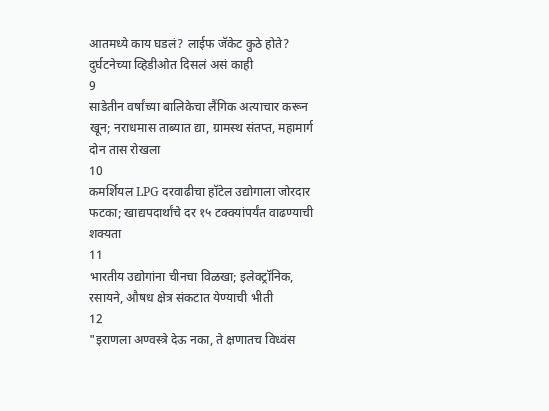आतमध्ये काय घडलं? लाईफ जॅकेट कुठे होते? दुर्घटनेच्या व्हिडीओत दिसलं असं काही
9
साडेतीन वर्षांच्या बालिकेचा लैंगिक अत्याचार करून खून; नराधमास ताब्यात द्या, ग्रामस्थ संतप्त, महामार्ग दोन तास रोखला
10
कमर्शियल LPG दरवाढीचा हॉटेल उद्योगाला जोरदार फटका; खाद्यपदार्थांचे दर १५ टक्क्यांपर्यंत वाढण्याची शक्यता
11
भारतीय उद्योगांना चीनचा विळखा; इलेक्ट्रॉनिक, रसायने, औषध क्षेत्र संकटात येण्याची भीती
12
"इराणला अण्वस्त्रे देऊ नका, ते क्षणातच विध्वंस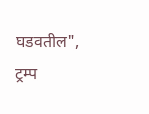घडवतील", ट्रम्प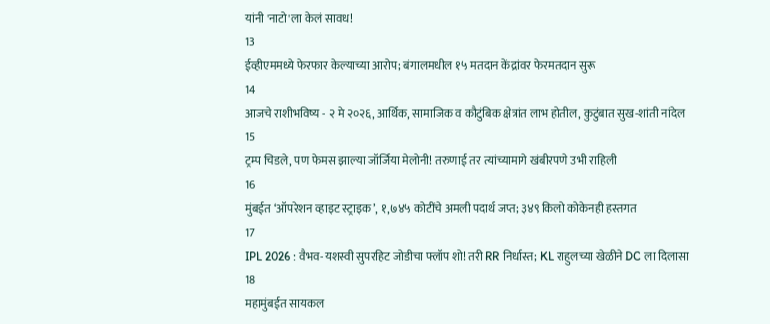यांनी 'नाटो'ला केलं सावध!
13
ईव्हीएममध्ये फेरफार केल्याच्या आरोप; बंगालमधील १५ मतदान केंद्रांवर फेरमतदान सुरू
14
आजचे राशीभविष्य - २ मे २०२६, आर्थिक, सामाजिक व कौटुंबिक क्षेत्रांत लाभ होतील, कुटुंबात सुख-शांती नांदेल
15
ट्रम्प चिडले, पण फेमस झाल्या जॉर्जिया मेलोनी! तरुणाई तर त्यांच्यामागे खंबीरपणे उभी राहिली
16
मुंबईत ‘ऑपरेशन व्हाइट स्ट्राइक’, १,७४५ कोटींचे अमली पदार्थ जप्त; ३४९ किलो कोकेनही हस्तगत
17
IPL 2026 : वैभव-यशस्वी सुपरहिट जोडीचा फ्लॉप शो! तरी RR निर्धास्त; KL राहुलच्या खेळीने DC ला दिलासा
18
महामुंबईत सायकल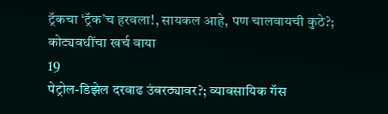ट्रॅकचा ‘ट्रॅक’च हरवला!, सायकल आहे, पण चालवायची कुठे?; कोट्यवधींचा खर्च वाया
19
पेट्रोल-डिझेल दरवाढ उंबरठ्यावर?; व्यावसायिक गॅस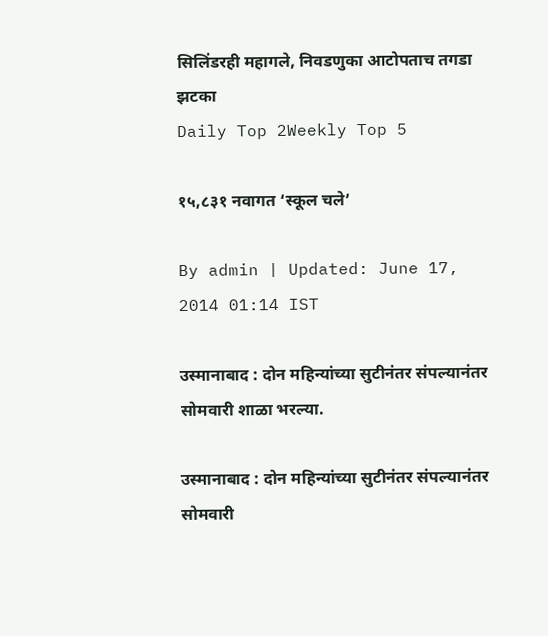सिलिंडरही महागले, निवडणुका आटोपताच तगडा झटका
Daily Top 2Weekly Top 5

१५,८३१ नवागत ‘स्कूल चले’

By admin | Updated: June 17, 2014 01:14 IST

उस्मानाबाद : दोन महिन्यांच्या सुटीनंतर संपल्यानंतर सोमवारी शाळा भरल्या.

उस्मानाबाद : दोन महिन्यांच्या सुटीनंतर संपल्यानंतर सोमवारी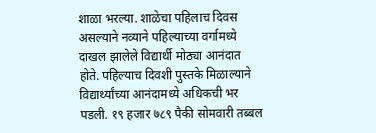शाळा भरल्या. शाळेचा पहिलाच दिवस असल्याने नव्याने पहिल्याच्या वर्गामध्ये दाखल झालेले विद्यार्थी मोठ्या आनंदात होते. पहिल्याच दिवशी पुस्तके मिळाल्याने विद्यार्थ्यांच्या आनंदामध्ये अधिकची भर पडली. १९ हजार ७८९ पैकी सोमवारी तब्बल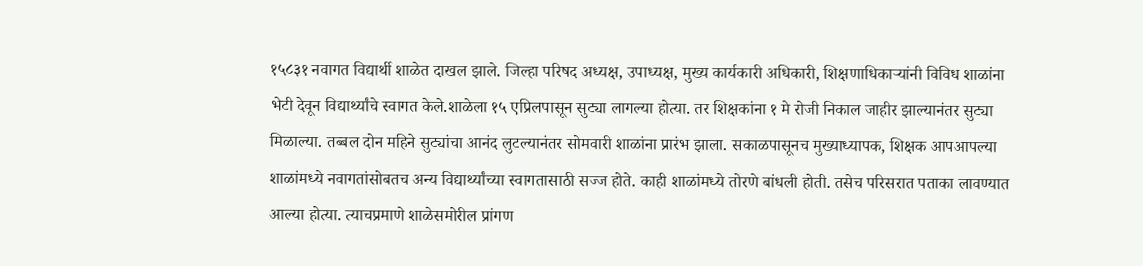१५८३१ नवागत विद्यार्थी शाळेत दाखल झाले. जिल्हा परिषद अध्यक्ष, उपाध्यक्ष, मुख्य कार्यकारी अधिकारी, शिक्षणाधिकाऱ्यांनी विविध शाळांना भेटी देवून विद्यार्थ्यांचे स्वागत केले.शाळेला १५ एप्रिलपासून सुट्या लागल्या होत्या. तर शिक्षकांना १ मे रोजी निकाल जाहीर झाल्यानंतर सुट्या मिळाल्या. तब्बल दोन महिने सुट्यांचा आनंद लुटल्यानंतर सोमवारी शाळांना प्रारंभ झाला. सकाळपासूनच मुख्याध्यापक, शिक्षक आपआपल्या शाळांमध्ये नवागतांसोबतच अन्य विद्यार्थ्यांच्या स्वागतासाठी सज्ज होते. काही शाळांमध्ये तोरणे बांधली होती. तसेच परिसरात पताका लावण्यात आल्या होत्या. त्याचप्रमाणे शाळेसमोरील प्रांगण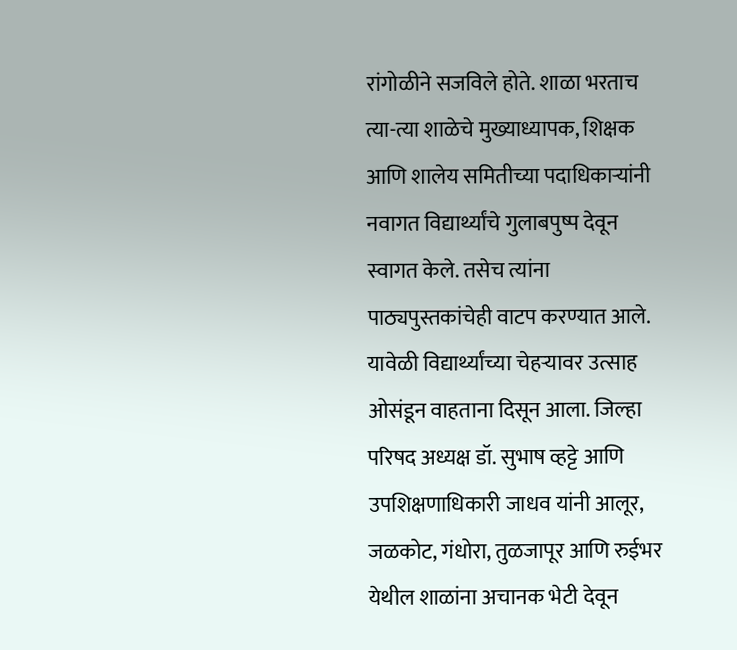रांगोळीने सजविले होते. शाळा भरताच त्या-त्या शाळेचे मुख्याध्यापक, शिक्षक आणि शालेय समितीच्या पदाधिकाऱ्यांनी नवागत विद्यार्थ्यांचे गुलाबपुष्प देवून स्वागत केले. तसेच त्यांना पाठ्यपुस्तकांचेही वाटप करण्यात आले. यावेळी विद्यार्थ्यांच्या चेहऱ्यावर उत्साह ओसंडून वाहताना दिसून आला. जिल्हा परिषद अध्यक्ष डॉ. सुभाष व्हट्टे आणि उपशिक्षणाधिकारी जाधव यांनी आलूर, जळकोट, गंधोरा, तुळजापूर आणि रुईभर येथील शाळांना अचानक भेटी देवून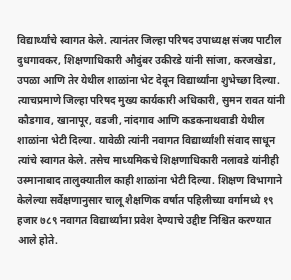विद्यार्थ्यांचे स्वागत केले. त्यानंतर जिल्हा परिषद उपाध्यक्ष संजय पाटील दुधगावकर, शिक्षणाधिकारी औदुंबर उकीरडे यांनी सांजा, करजखेडा, उपळा आणि तेर येथील शाळांना भेट देवून विद्यार्थ्यांना शुभेच्छा दिल्या. त्याचप्रमाणे जिल्हा परिषद मुख्य कार्यकारी अधिकारी, सुमन रावत यांनी कौडगाव, खानापूर, वडजी, नांदगाव आणि कडकनाथवाडी येथील शाळांना भेटी दिल्या. यावेळी त्यांनी नवागत विद्यार्थ्यांशी संवाद साधून त्यांचे स्वागत केले. तसेच माध्यमिकचे शिक्षणाधिकारी नलावडे यांनीही उस्मानाबाद तालुक्यातील काही शाळांना भेटी दिल्या. शिक्षण विभागाने केलेल्या सर्वेक्षणानुसार चालू शैक्षणिक वर्षात पहिलीच्या वर्गामध्ये १९ हजार ७८९ नवागत विद्यार्थ्यांना प्रवेश देण्याचे उद्दीष्ट निश्चित करण्यात आले होते.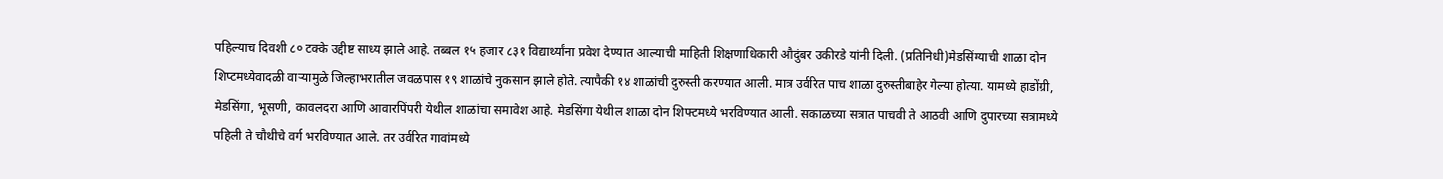पहिल्याच दिवशी ८० टक्के उद्दीष्ट साध्य झाले आहे. तब्बल १५ हजार ८३१ विद्यार्थ्यांना प्रवेश देण्यात आल्याची माहिती शिक्षणाधिकारी औदुंबर उकीरडे यांनी दिली. (प्रतिनिधी)मेडसिंग्याची शाळा दोन शिप्टमध्येवादळी वाऱ्यामुळे जिल्हाभरातील जवळपास १९ शाळांचे नुकसान झाले होते. त्यापैकी १४ शाळांची दुरुस्ती करण्यात आली. मात्र उर्वरित पाच शाळा दुरुस्तीबाहेर गेल्या होत्या. यामध्ये हाडोंग्री, मेडसिंगा, भूसणी, कावलदरा आणि आवारपिंपरी येथील शाळांचा समावेश आहे. मेडसिंगा येथील शाळा दोन शिफ्टमध्ये भरविण्यात आली. सकाळच्या सत्रात पाचवी ते आठवी आणि दुपारच्या सत्रामध्ये पहिली ते चौथीचे वर्ग भरविण्यात आले. तर उर्वरित गावांमध्ये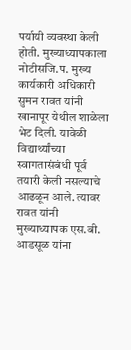पर्यायी व्यवस्था केली होती. मुख्याध्यापकाला नोटीसजि.प. मुख्य कार्यकारी अधिकारी सुमन रावत यांनी खानापूर येथील शाळेला भेट दिली. यावेळी विद्यार्थ्यांच्या स्वागतासंबंधी पूर्व तयारी केली नसल्याचे आढळून आले. त्यावर रावत यांनी मुख्याध्यापक एस.बी. आडसूळ यांना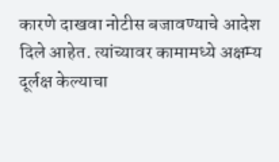कारणे दाखवा नोटीस बजावण्याचे आदेश दिले आहेत. त्यांच्यावर कामामध्ये अक्षम्य दूर्लक्ष केल्याचा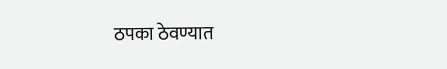ठपका ठेवण्यात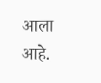आला आहे.